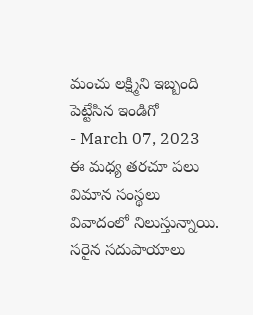మంచు లక్ష్మిని ఇబ్బంది పెట్టేసిన ఇండిగో
- March 07, 2023
ఈ మధ్య తరచూ పలు విమాన సంస్థలు వివాదంలో నిలుస్తున్నాయి. సరైన సదుపాయాలు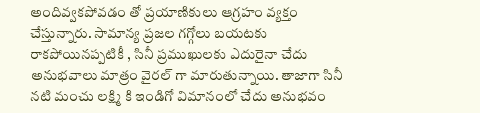అందివ్వకపోవడం తో ప్రయాణికులు ఆగ్రహం వ్యక్తం చేస్తున్నారు. సామాన్య ప్రజల గగ్గోలు బయటకు రాకపోయినప్పటికీ , సినీ ప్రముఖులకు ఎదురైనా చేదు అనుభవాలు మాత్రం వైరల్ గా మారుతున్నాయి. తాజాగా సినీ నటి మంచు లక్ష్మి కి ఇండిగో విమానంలో చేదు అనుభవం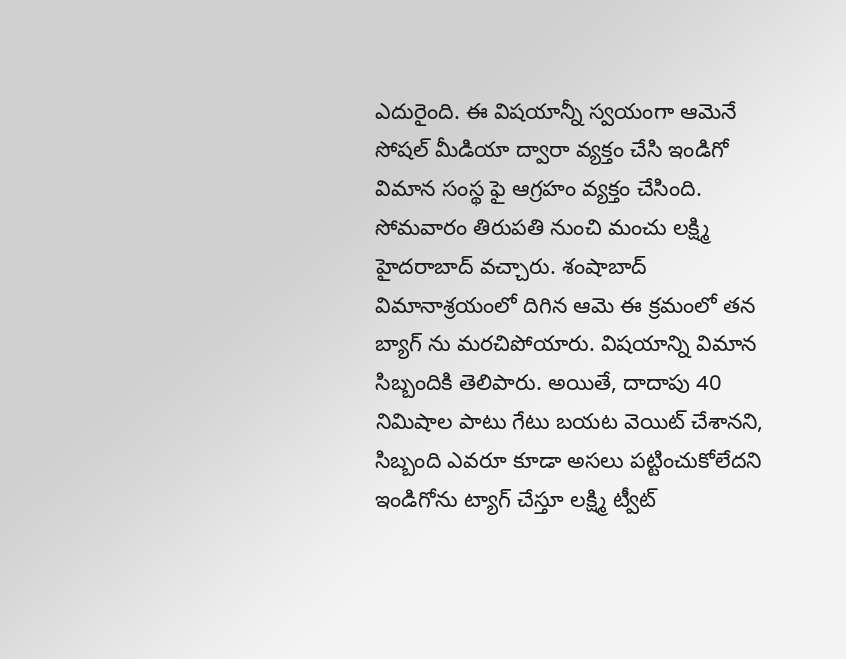ఎదురైంది. ఈ విషయాన్నీ స్వయంగా ఆమెనే సోషల్ మీడియా ద్వారా వ్యక్తం చేసి ఇండిగో విమాన సంస్థ ఫై ఆగ్రహం వ్యక్తం చేసింది.
సోమవారం తిరుపతి నుంచి మంచు లక్ష్మి హైదరాబాద్ వచ్చారు. శంషాబాద్ విమానాశ్రయంలో దిగిన ఆమె ఈ క్రమంలో తన బ్యాగ్ ను మరచిపోయారు. విషయాన్ని విమాన సిబ్బందికి తెలిపారు. అయితే, దాదాపు 40 నిమిషాల పాటు గేటు బయట వెయిట్ చేశానని, సిబ్బంది ఎవరూ కూడా అసలు పట్టించుకోలేదని ఇండిగోను ట్యాగ్ చేస్తూ లక్ష్మి ట్వీట్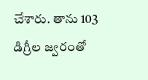చేశారు. తాను 103 డిగ్రీల జ్వరంతో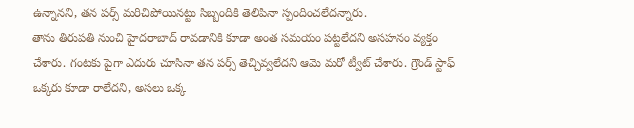ఉన్నానని, తన పర్స్ మరిచిపోయినట్టు సిబ్బందికి తెలిపినా స్పందించలేదన్నారు.
తాను తిరుపతి నుంచి హైదరాబాద్ రావడానికి కూడా అంత సమయం పట్టలేదని అసహనం వ్యక్తం చేశారు. గంటకు పైగా ఎదురు చూసినా తన పర్స్ తెచ్చివ్వలేదని ఆమె మరో ట్వీట్ చేశారు. గ్రౌండ్ స్టాఫ్ ఒక్కరు కూడా రాలేదని, అసలు ఒక్క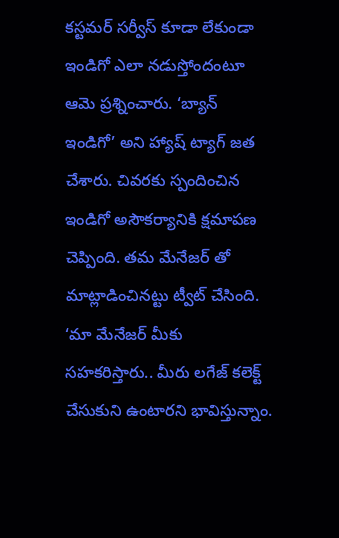కస్టమర్ సర్వీస్ కూడా లేకుండా ఇండిగో ఎలా నడుస్తోందంటూ ఆమె ప్రశ్నించారు. ‘బ్యాన్ ఇండిగో’ అని హ్యాష్ ట్యాగ్ జత చేశారు. చివరకు స్పందించిన ఇండిగో అసౌకర్యానికి క్షమాపణ చెప్పింది. తమ మేనేజర్ తో మాట్లాడించినట్టు ట్వీట్ చేసింది. ‘మా మేనేజర్ మీకు సహకరిస్తారు.. మీరు లగేజ్ కలెక్ట్ చేసుకుని ఉంటారని భావిస్తున్నాం.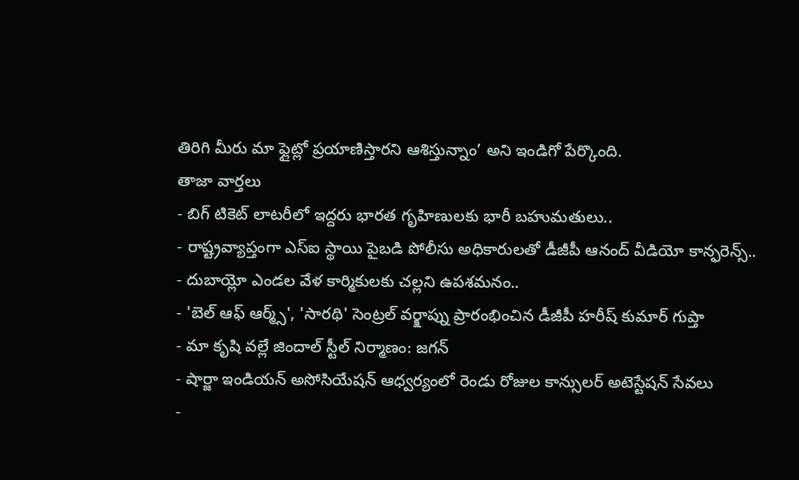తిరిగి మీరు మా ఫ్లైట్లో ప్రయాణిస్తారని ఆశిస్తున్నాం’ అని ఇండిగో పేర్కొంది.
తాజా వార్తలు
- బిగ్ టికెట్ లాటరీలో ఇద్దరు భారత గృహిణులకు భారీ బహుమతులు..
- రాష్ట్రవ్యాప్తంగా ఎస్ఐ స్థాయి పైబడి పోలీసు అధికారులతో డీజీపీ ఆనంద్ వీడియో కాన్ఫరెన్స్..
- దుబాయ్లో ఎండల వేళ కార్మికులకు చల్లని ఉపశమనం..
- 'బెల్ ఆఫ్ ఆర్మ్స్', 'సారథి' సెంట్రల్ వర్క్షాప్ను ప్రారంభించిన డీజీపీ హరీష్ కుమార్ గుప్తా
- మా కృషి వల్లే జిందాల్ స్టీల్ నిర్మాణం: జగన్
- షార్జా ఇండియన్ అసోసియేషన్ ఆధ్వర్యంలో రెండు రోజుల కాన్సులర్ అటెస్టేషన్ సేవలు
-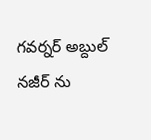గవర్నర్ అబ్దుల్ నజీర్ ను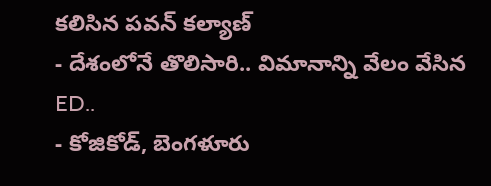కలిసిన పవన్ కల్యాణ్
- దేశంలోనే తొలిసారి.. విమానాన్ని వేలం వేసిన ED..
- కోజికోడ్, బెంగళూరు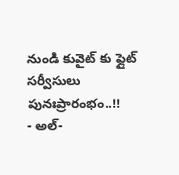నుండి కువైట్ కు ఫ్లైట్ సర్వీసులు పునఃప్రారంభం..!!
- అల్-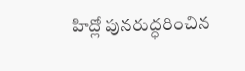హిద్లో పునరుద్ధరించిన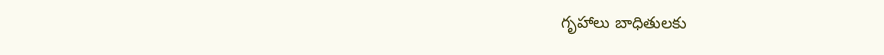గృహాలు బాధితులకు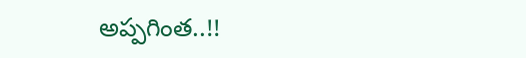అప్పగింత..!!